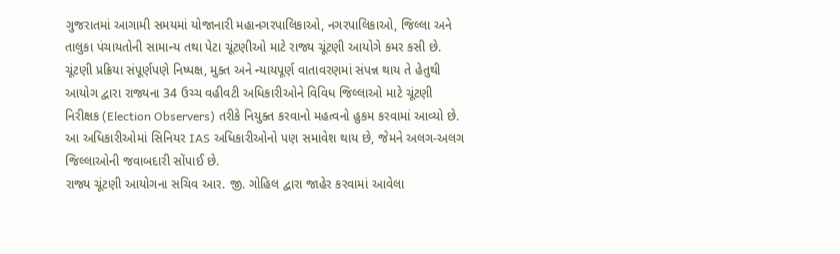ગુજરાતમાં આગામી સમયમાં યોજાનારી મહાનગરપાલિકાઓ, નગરપાલિકાઓ, જિલ્લા અને તાલુકા પંચાયતોની સામાન્ય તથા પેટા ચૂંટણીઓ માટે રાજ્ય ચૂંટણી આયોગે કમર કસી છે. ચૂંટણી પ્રક્રિયા સંપૂર્ણપણે નિષ્પક્ષ, મુક્ત અને ન્યાયપૂર્ણ વાતાવરણમાં સંપન્ન થાય તે હેતુથી આયોગ દ્વારા રાજ્યના 34 ઉચ્ચ વહીવટી અધિકારીઓને વિવિધ જિલ્લાઓ માટે ચૂંટણી નિરીક્ષક (Election Observers) તરીકે નિયુક્ત કરવાનો મહત્વનો હુકમ કરવામાં આવ્યો છે. આ અધિકારીઓમાં સિનિયર IAS અધિકારીઓનો પણ સમાવેશ થાય છે, જેમને અલગ-અલગ જિલ્લાઓની જવાબદારી સોંપાઈ છે.
રાજ્ય ચૂંટણી આયોગના સચિવ આર. જી. ગોહિલ દ્વારા જાહેર કરવામાં આવેલા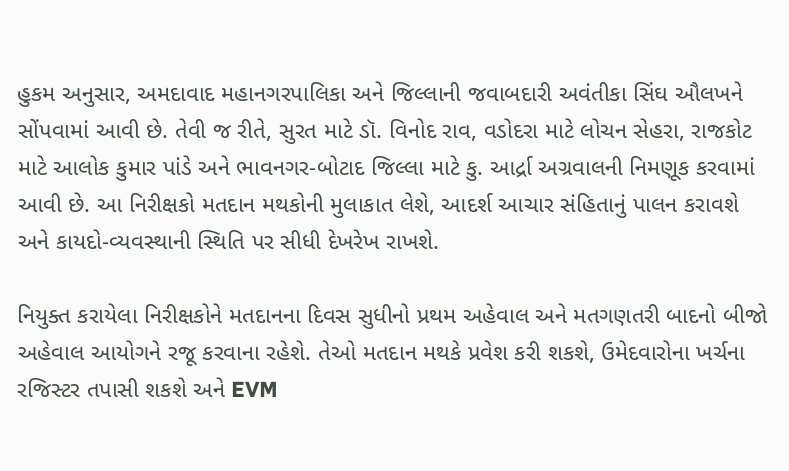હુકમ અનુસાર, અમદાવાદ મહાનગરપાલિકા અને જિલ્લાની જવાબદારી અવંતીકા સિંઘ ઔલખને સોંપવામાં આવી છે. તેવી જ રીતે, સુરત માટે ડૉ. વિનોદ રાવ, વડોદરા માટે લોચન સેહરા, રાજકોટ માટે આલોક કુમાર પાંડે અને ભાવનગર-બોટાદ જિલ્લા માટે કુ. આર્દ્રા અગ્રવાલની નિમણૂક કરવામાં આવી છે. આ નિરીક્ષકો મતદાન મથકોની મુલાકાત લેશે, આદર્શ આચાર સંહિતાનું પાલન કરાવશે અને કાયદો-વ્યવસ્થાની સ્થિતિ પર સીધી દેખરેખ રાખશે.

નિયુક્ત કરાયેલા નિરીક્ષકોને મતદાનના દિવસ સુધીનો પ્રથમ અહેવાલ અને મતગણતરી બાદનો બીજો અહેવાલ આયોગને રજૂ કરવાના રહેશે. તેઓ મતદાન મથકે પ્રવેશ કરી શકશે, ઉમેદવારોના ખર્ચના રજિસ્ટર તપાસી શકશે અને EVM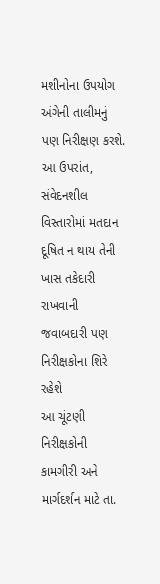મશીનોના ઉપયોગ અંગેની તાલીમનું પણ નિરીક્ષણ કરશે. આ ઉપરાંત, સંવેદનશીલ વિસ્તારોમાં મતદાન દૂષિત ન થાય તેની ખાસ તકેદારી રાખવાની જવાબદારી પણ નિરીક્ષકોના શિરે રહેશે
આ ચૂંટણી નિરીક્ષકોની કામગીરી અને માર્ગદર્શન માટે તા.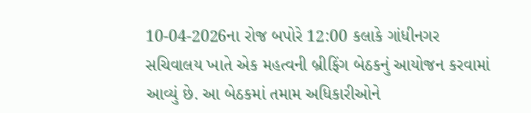10-04-2026ના રોજ બપોરે 12:00 કલાકે ગાંધીનગર સચિવાલય ખાતે એક મહત્વની બ્રીફિંગ બેઠકનું આયોજન કરવામાં આવ્યું છે. આ બેઠકમાં તમામ અધિકારીઓને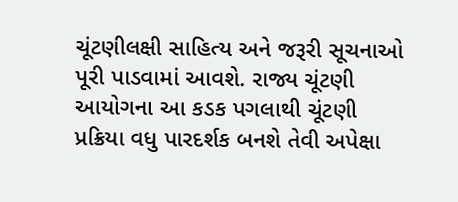ચૂંટણીલક્ષી સાહિત્ય અને જરૂરી સૂચનાઓ પૂરી પાડવામાં આવશે. રાજ્ય ચૂંટણી આયોગના આ કડક પગલાથી ચૂંટણી પ્રક્રિયા વધુ પારદર્શક બનશે તેવી અપેક્ષા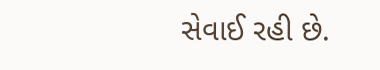સેવાઈ રહી છે.